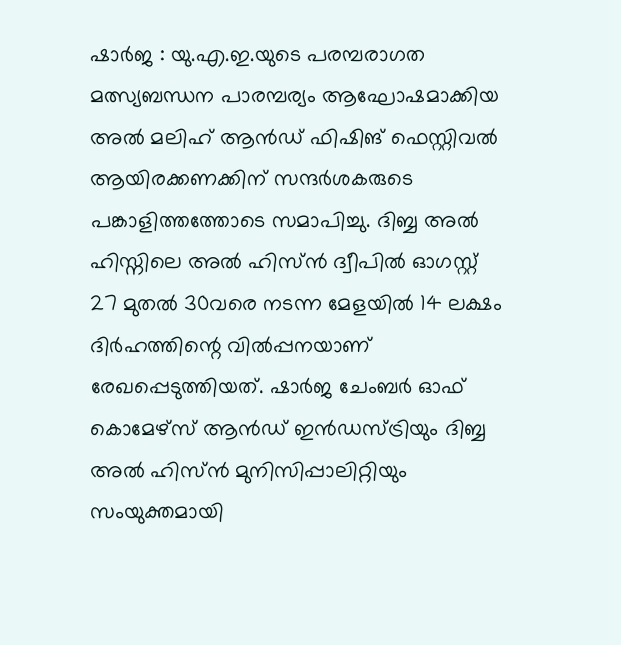ഷാർജ : യു.എ.ഇ.യുടെ പരമ്പരാഗത മത്സ്യബന്ധന പാരമ്പര്യം ആഘോഷമാക്കിയ അൽ മലിഹ് ആൻഡ് ഫിഷിങ് ഫെസ്റ്റിവൽ ആയിരക്കണക്കിന് സന്ദർശകരുടെ പങ്കാളിത്തത്തോടെ സമാപിച്ചു. ദിബ്ബ അൽ ഹിസ്നിലെ അൽ ഹിസ്ൻ ദ്വീപിൽ ഓഗസ്റ്റ് 27 മുതൽ 30വരെ നടന്ന മേളയിൽ 14 ലക്ഷം ദിർഹത്തിന്റെ വിൽപ്പനയാണ് രേഖപ്പെടുത്തിയത്. ഷാർജ ചേംബർ ഓഫ് കൊമേഴ്സ് ആൻഡ് ഇൻഡസ്ട്രിയും ദിബ്ബ അൽ ഹിസ്ൻ മുനിസിപ്പാലിറ്റിയും സംയുക്തമായി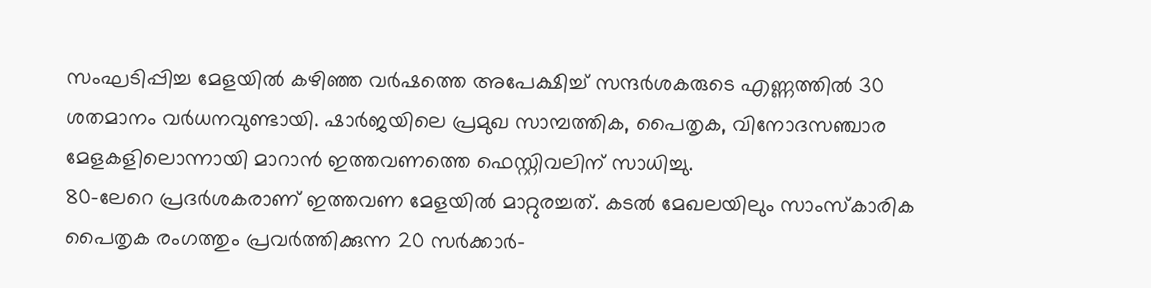സംഘടിപ്പിച്ച മേളയിൽ കഴിഞ്ഞ വർഷത്തെ അപേക്ഷിച്ച് സന്ദർശകരുടെ എണ്ണത്തിൽ 30 ശതമാനം വർധനവുണ്ടായി. ഷാർജയിലെ പ്രമുഖ സാമ്പത്തിക, പൈതൃക, വിനോദസഞ്ചാര മേളകളിലൊന്നായി മാറാൻ ഇത്തവണത്തെ ഫെസ്റ്റിവലിന് സാധിച്ചു.
80-ലേറെ പ്രദർശകരാണ് ഇത്തവണ മേളയിൽ മാറ്റുരച്ചത്. കടൽ മേഖലയിലും സാംസ്കാരിക പൈതൃക രംഗത്തും പ്രവർത്തിക്കുന്ന 20 സർക്കാർ-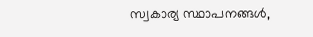സ്വകാര്യ സ്ഥാപനങ്ങൾ,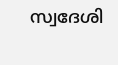സ്വദേശി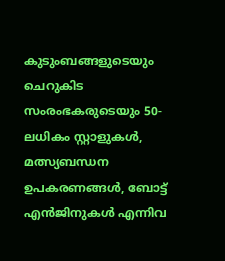കുടുംബങ്ങളുടെയും ചെറുകിട സംരംഭകരുടെയും 50-ലധികം സ്റ്റാളുകൾ, മത്സ്യബന്ധന ഉപകരണങ്ങൾ, ബോട്ട് എൻജിനുകൾ എന്നിവ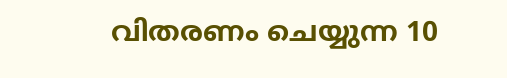വിതരണം ചെയ്യുന്ന 10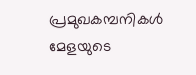പ്രമുഖകമ്പനികൾ മേളയുടെ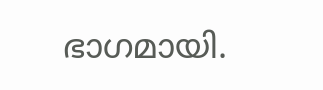ഭാഗമായി.